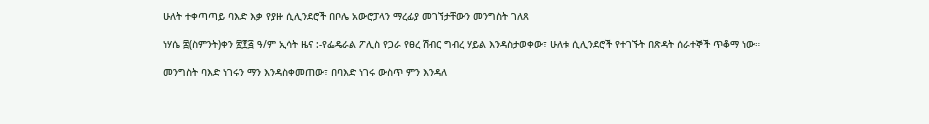ሁለት ተቀጣጣይ ባእድ እቃ የያዙ ሲሊንደሮች በቦሌ አውሮፓላን ማረፊያ መገኘታቸውን መንግስት ገለጸ

ነሃሴ ፰(ስምንት)ቀን ፳፻፭ ዓ/ም ኢሳት ዜና :-የፌዴራል ፖሊስ የጋራ የፀረ ሽብር ግብረ ሃይል እንዳስታወቀው፣ ሁለቱ ሲሊንደሮች የተገኙት በጽዳት ሰራተኞች ጥቆማ ነው።

መንግስት ባእድ ነገሩን ማን እንዳስቀመጠው፣ በባእድ ነገሩ ውስጥ ምን እንዳለ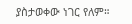ያስታወቀው ነገር የለም።